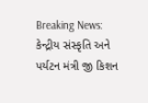Breaking News: કેન્દ્રીય સંસ્કૃતિ અને પર્યટન મંત્રી જી કિશન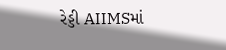રેડ્ડી AIIMSમાં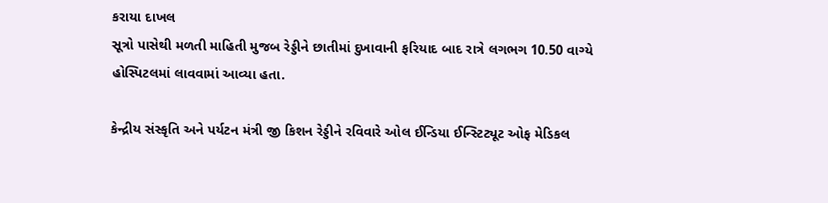કરાયા દાખલ
સૂત્રો પાસેથી મળતી માહિતી મુજબ રેડ્ડીને છાતીમાં દુખાવાની ફરિયાદ બાદ રાત્રે લગભગ 10.50 વાગ્યે હોસ્પિટલમાં લાવવામાં આવ્યા હતા.

કેન્દ્રીય સંસ્કૃતિ અને પર્યટન મંત્રી જી કિશન રેડ્ડીને રવિવારે ઓલ ઈન્ડિયા ઈન્સ્ટિટ્યૂટ ઓફ મેડિકલ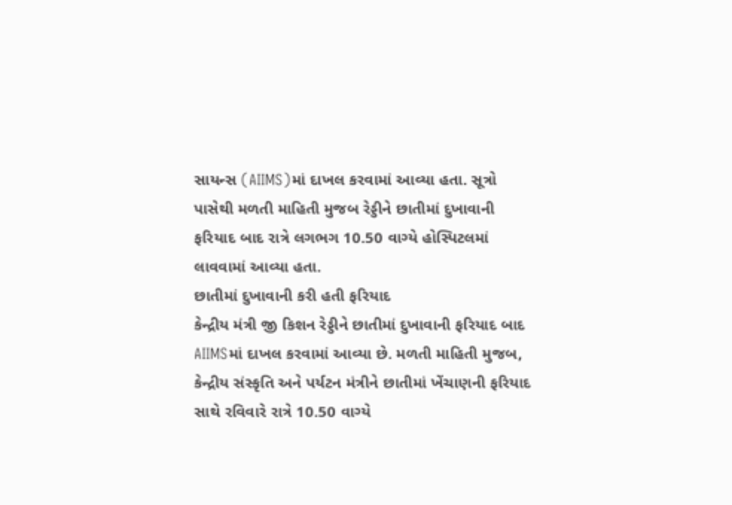સાયન્સ (AIIMS)માં દાખલ કરવામાં આવ્યા હતા. સૂત્રો પાસેથી મળતી માહિતી મુજબ રેડ્ડીને છાતીમાં દુખાવાની ફરિયાદ બાદ રાત્રે લગભગ 10.50 વાગ્યે હોસ્પિટલમાં લાવવામાં આવ્યા હતા.
છાતીમાં દુખાવાની કરી હતી ફરિયાદ
કેન્દ્રીય મંત્રી જી કિશન રેડ્ડીને છાતીમાં દુખાવાની ફરિયાદ બાદ AIIMSમાં દાખલ કરવામાં આવ્યા છે. મળતી માહિતી મુજબ, કેન્દ્રીય સંસ્કૃતિ અને પર્યટન મંત્રીને છાતીમાં ખેંચાણની ફરિયાદ સાથે રવિવારે રાત્રે 10.50 વાગ્યે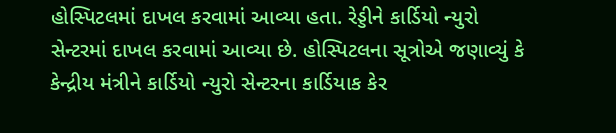હોસ્પિટલમાં દાખલ કરવામાં આવ્યા હતા. રેડ્ડીને કાર્ડિયો ન્યુરો સેન્ટરમાં દાખલ કરવામાં આવ્યા છે. હોસ્પિટલના સૂત્રોએ જણાવ્યું કે કેન્દ્રીય મંત્રીને કાર્ડિયો ન્યુરો સેન્ટરના કાર્ડિયાક કેર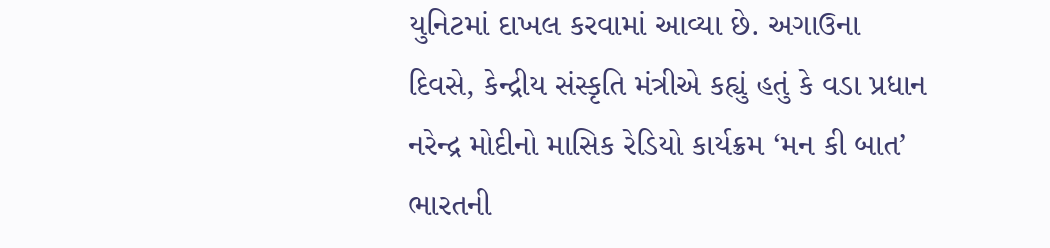યુનિટમાં દાખલ કરવામાં આવ્યા છે. અગાઉના દિવસે, કેન્દ્રીય સંસ્કૃતિ મંત્રીએ કહ્યું હતું કે વડા પ્રધાન નરેન્દ્ર મોદીનો માસિક રેડિયો કાર્યક્રમ ‘મન કી બાત’ ભારતની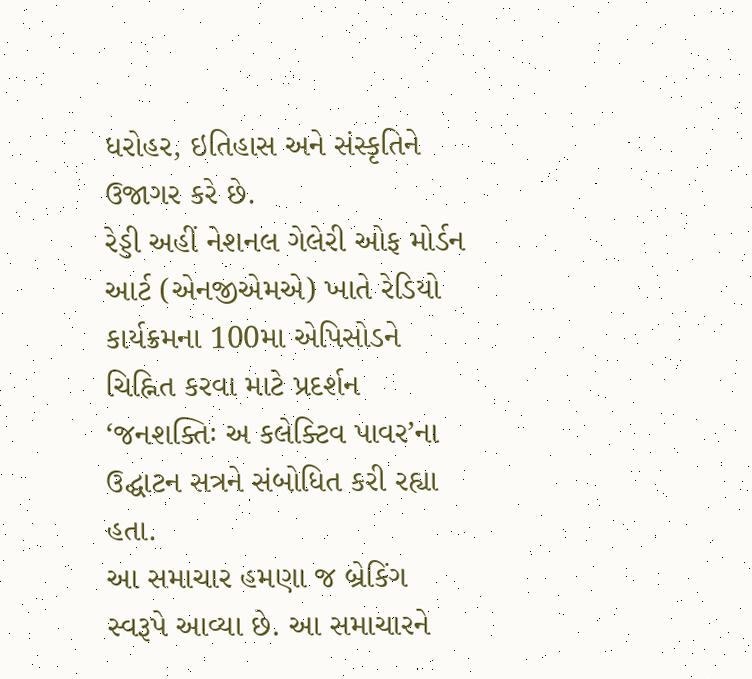ધરોહર, ઇતિહાસ અને સંસ્કૃતિને ઉજાગર કરે છે.
રેડ્ડી અહીં નેશનલ ગેલેરી ઓફ મોર્ડન આર્ટ (એનજીએમએ) ખાતે રેડિયો કાર્યક્રમના 100મા એપિસોડને ચિહ્નિત કરવા માટે પ્રદર્શન ‘જનશક્તિઃ અ કલેક્ટિવ પાવર’ના ઉદ્ઘાટન સત્રને સંબોધિત કરી રહ્યા હતા.
આ સમાચાર હમણા જ બ્રેકિંગ સ્વરૂપે આવ્યા છે. આ સમાચારને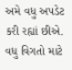અમે વધુ અપડેટ કરી રહ્યાં છીએ. વધુ વિગતો માટે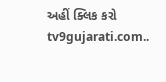અહીં ક્લિક કરો tv9gujarati.com..